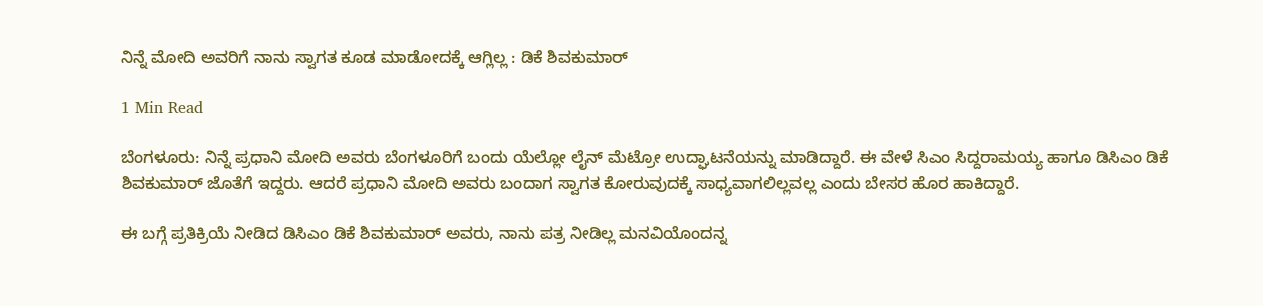ನಿನ್ನೆ ಮೋದಿ ಅವರಿಗೆ ನಾನು ಸ್ವಾಗತ ಕೂಡ ಮಾಡೋದಕ್ಕೆ ಆಗ್ಲಿಲ್ಲ : ಡಿಕೆ ಶಿವಕುಮಾರ್

1 Min Read

ಬೆಂಗಳೂರು: ನಿನ್ನೆ ಪ್ರಧಾನಿ ಮೋದಿ ಅವರು ಬೆಂಗಳೂರಿಗೆ ಬಂದು ಯೆಲ್ಲೋ ಲೈನ್ ಮೆಟ್ರೋ ಉದ್ಘಾಟನೆಯನ್ನು ಮಾಡಿದ್ದಾರೆ. ಈ ವೇಳೆ ಸಿಎಂ ಸಿದ್ದರಾಮಯ್ಯ ಹಾಗೂ ಡಿಸಿಎಂ ಡಿಕೆ ಶಿವಕುಮಾರ್ ಜೊತೆಗೆ ಇದ್ದರು. ಆದರೆ ಪ್ರಧಾನಿ ಮೋದಿ ಅವರು ಬಂದಾಗ ಸ್ವಾಗತ ಕೋರುವುದಕ್ಕೆ ಸಾಧ್ಯವಾಗಲಿಲ್ಲವಲ್ಲ ಎಂದು ಬೇಸರ ಹೊರ ಹಾಕಿದ್ದಾರೆ.

ಈ ಬಗ್ಗೆ ಪ್ರತಿಕ್ರಿಯೆ ನೀಡಿದ ಡಿಸಿಎಂ ಡಿಕೆ ಶಿವಕುಮಾರ್ ಅವರು, ನಾನು ಪತ್ರ ನೀಡಿಲ್ಲ ಮನವಿಯೊಂದನ್ನ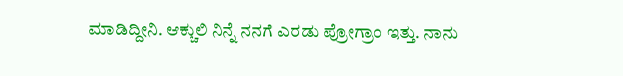ಮಾಡಿದ್ದೀನಿ. ಆಕ್ಚುಲಿ ನಿನ್ನೆ ನನಗೆ ಎರಡು ಪ್ರೋಗ್ರಾಂ ಇತ್ತು. ನಾನು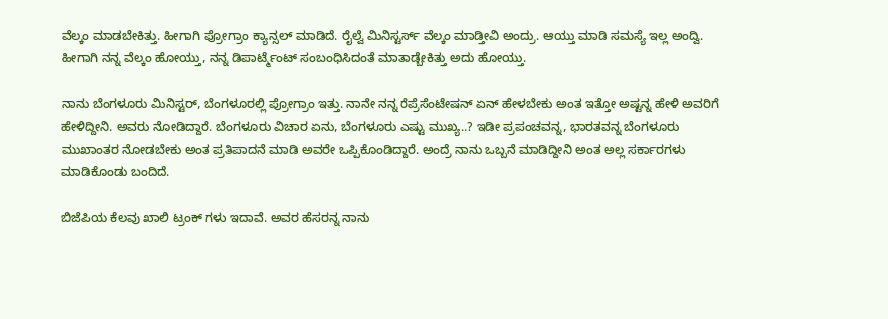ವೆಲ್ಕಂ ಮಾಡಬೇಕಿತ್ತು. ಹೀಗಾಗಿ ಪ್ರೋಗ್ರಾಂ ಕ್ಯಾನ್ಸಲ್ ಮಾಡಿದೆ. ರೈಲ್ವೆ ಮಿನಿಸ್ಟರ್ಸ್ ವೆಲ್ಕಂ ಮಾಡ್ತೀವಿ ಅಂದ್ರು. ಆಯ್ತು ಮಾಡಿ ಸಮಸ್ಯೆ ಇಲ್ಲ ಅಂದ್ವಿ. ಹೀಗಾಗಿ ನನ್ನ ವೆಲ್ಕಂ ಹೋಯ್ತು, ನನ್ನ ಡಿಪಾರ್ಟ್ಮೆಂಟ್ ಸಂಬಂಧಿಸಿದಂತೆ ಮಾತಾಡ್ಬೇಕಿತ್ತು ಅದು ಹೋಯ್ತು.

ನಾನು ಬೆಂಗಳೂರು ಮಿನಿಸ್ಟರ್, ಬೆಂಗಳೂರಲ್ಲಿ ಪ್ರೋಗ್ರಾಂ ಇತ್ತು. ನಾನೇ ನನ್ನ ರೆಪ್ರೆಸೆಂಟೇಷನ್ ಏನ್ ಹೇಳಬೇಕು ಅಂತ ಇತ್ತೋ ಅಷ್ಟನ್ನ ಹೇಳಿ ಅವರಿಗೆ ಹೇಳಿದ್ದೀನಿ. ಅವರು ನೋಡಿದ್ದಾರೆ. ಬೆಂಗಳೂರು ವಿಚಾರ ಏನು, ಬೆಂಗಳೂರು‌ ಎಷ್ಟು ಮುಖ್ಯ..? ಇಡೀ ಪ್ರಪಂಚವನ್ನ, ಭಾರತವನ್ನ ಬೆಂಗಳೂರು ಮುಖಾಂತರ ನೋಡಬೇಕು ಅಂತ ಪ್ರತಿಪಾದನೆ ಮಾಡಿ ಅವರೇ ಒಪ್ಪಿಕೊಂಡಿದ್ದಾರೆ. ಅಂದ್ರೆ ನಾನು ಒಬ್ಬನೆ ಮಾಡಿದ್ದೀನಿ ಅಂತ ಅಲ್ಲ ಸರ್ಕಾರಗಳು ಮಾಡಿಕೊಂಡು ಬಂದಿದೆ.

ಬಿಜೆಪಿಯ ಕೆಲವು ಖಾಲಿ ಟ್ರಂಕ್ ಗಳು ಇದಾವೆ. ಅವರ ಹೆಸರನ್ನ ನಾನು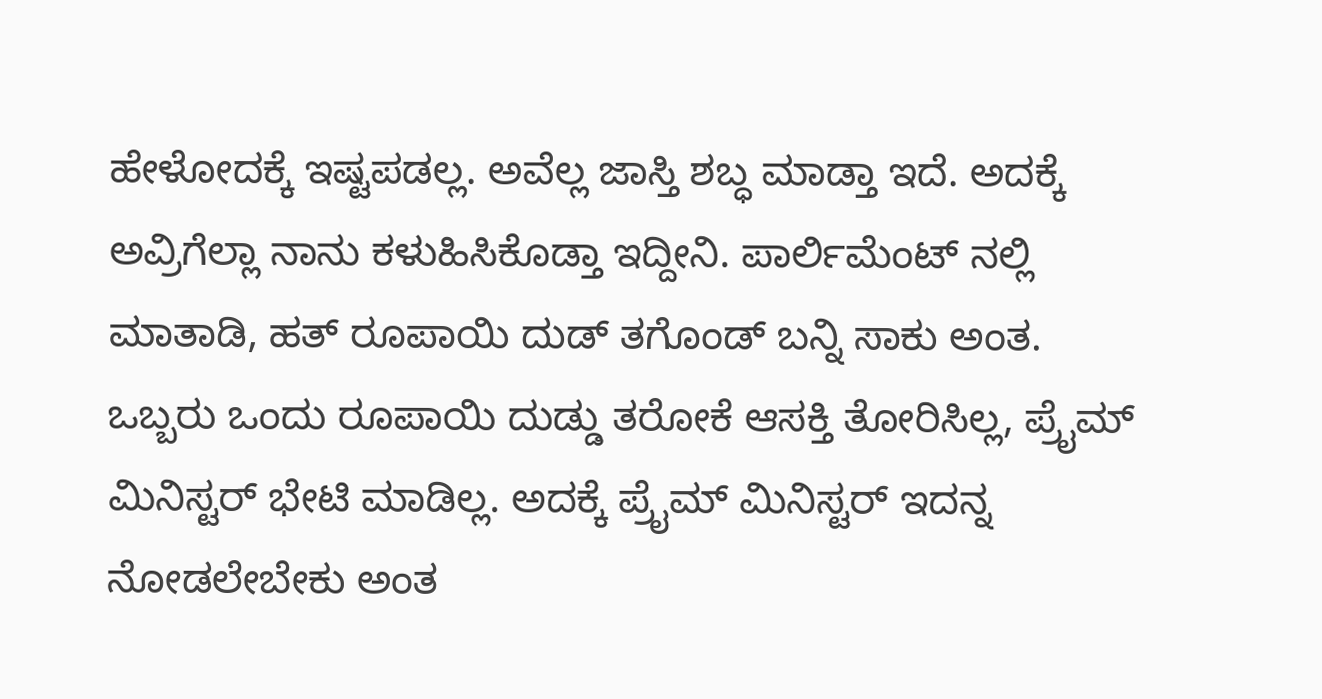ಹೇಳೋದಕ್ಕೆ ಇಷ್ಟಪಡಲ್ಲ. ಅವೆಲ್ಲ ಜಾಸ್ತಿ ಶಬ್ಧ ಮಾಡ್ತಾ ಇದೆ. ಅದಕ್ಕೆ ಅವ್ರಿಗೆಲ್ಲಾ ನಾನು ಕಳುಹಿಸಿಕೊಡ್ತಾ ಇದ್ದೀನಿ. ಪಾರ್ಲಿಮೆಂಟ್ ನಲ್ಲಿ ಮಾತಾಡಿ, ಹತ್ ರೂಪಾಯಿ ದುಡ್ ತಗೊಂಡ್ ಬನ್ನಿ ಸಾಕು ಅಂತ. ಒಬ್ಬರು ಒಂದು ರೂಪಾಯಿ ದುಡ್ಡು ತರೋಕೆ ಆಸಕ್ತಿ ತೋರಿಸಿಲ್ಲ, ಪ್ರೈಮ್ ಮಿನಿಸ್ಟರ್ ಭೇಟಿ ಮಾಡಿಲ್ಲ. ಅದಕ್ಕೆ ಪ್ರೈಮ್ ಮಿನಿಸ್ಟರ್ ಇದನ್ನ ನೋಡಲೇಬೇಕು ಅಂತ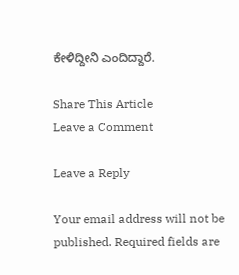ಕೇಳಿದ್ದೀನಿ ಎಂದಿದ್ದಾರೆ.

Share This Article
Leave a Comment

Leave a Reply

Your email address will not be published. Required fields are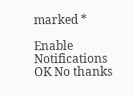marked *

Enable Notifications OK No thanks